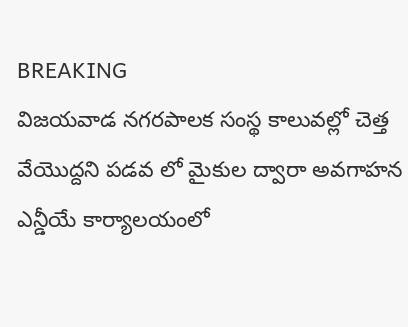BREAKING
విజయవాడ నగరపాలక సంస్థ కాలువల్లో చెత్త వేయొద్దని పడవ లో మైకుల ద్వారా అవగాహన ఎన్డీయే కార్యాలయంలో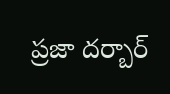ప్రజా దర్బార్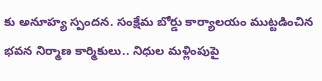కు అనూహ్య స్పందన. సంక్షేమ బోర్డు కార్యాలయం ముట్టడించిన భవన నిర్మాణ కార్మికులు.. నిధుల మళ్లింపుపై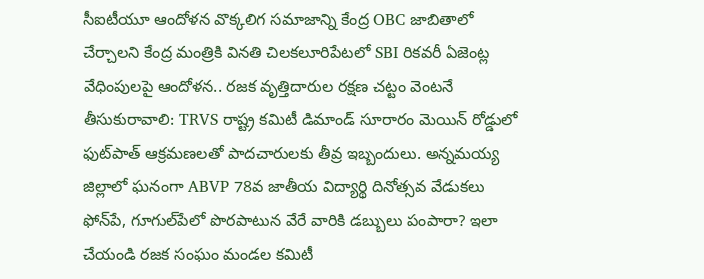సీఐటీయూ ఆందోళన వొక్కలిగ సమాజాన్ని కేంద్ర OBC జాబితాలో చేర్చాలని కేంద్ర మంత్రికి వినతి చిలకలూరిపేటలో SBI రికవరీ ఏజెంట్ల వేధింపులపై ఆందోళన.. రజక వృత్తిదారుల రక్షణ చట్టం వెంటనే తీసుకురావాలి: TRVS రాష్ట్ర కమిటీ డిమాండ్ సూరారం మెయిన్ రోడ్డులో ఫుట్‌పాత్ ఆక్రమణలతో పాదచారులకు తీవ్ర ఇబ్బందులు. అన్నమయ్య జిల్లాలో ఘనంగా ABVP 78వ జాతీయ విద్యార్థి దినోత్సవ వేడుకలు ఫోన్‌పే, గూగుల్‌పేలో పొరపాటున వేరే వారికి డబ్బులు పంపారా? ఇలా చేయండి రజక సంఘం మండల కమిటీ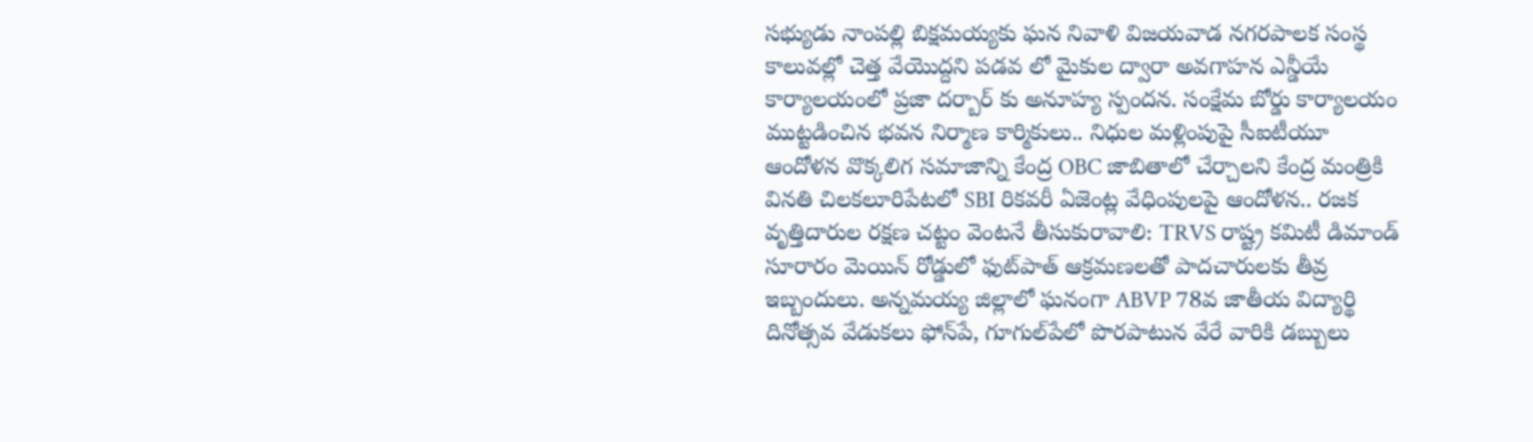సభ్యుడు నాంపల్లి బిక్షమయ్యకు ఘన నివాళి విజయవాడ నగరపాలక సంస్థ కాలువల్లో చెత్త వేయొద్దని పడవ లో మైకుల ద్వారా అవగాహన ఎన్డీయే కార్యాలయంలో ప్రజా దర్బార్ కు అనూహ్య స్పందన. సంక్షేమ బోర్డు కార్యాలయం ముట్టడించిన భవన నిర్మాణ కార్మికులు.. నిధుల మళ్లింపుపై సీఐటీయూ ఆందోళన వొక్కలిగ సమాజాన్ని కేంద్ర OBC జాబితాలో చేర్చాలని కేంద్ర మంత్రికి వినతి చిలకలూరిపేటలో SBI రికవరీ ఏజెంట్ల వేధింపులపై ఆందోళన.. రజక వృత్తిదారుల రక్షణ చట్టం వెంటనే తీసుకురావాలి: TRVS రాష్ట్ర కమిటీ డిమాండ్ సూరారం మెయిన్ రోడ్డులో ఫుట్‌పాత్ ఆక్రమణలతో పాదచారులకు తీవ్ర ఇబ్బందులు. అన్నమయ్య జిల్లాలో ఘనంగా ABVP 78వ జాతీయ విద్యార్థి దినోత్సవ వేడుకలు ఫోన్‌పే, గూగుల్‌పేలో పొరపాటున వేరే వారికి డబ్బులు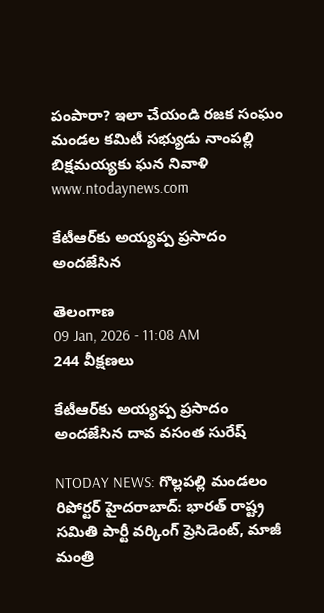పంపారా? ఇలా చేయండి రజక సంఘం మండల కమిటీ సభ్యుడు నాంపల్లి బిక్షమయ్యకు ఘన నివాళి
www.ntodaynews.com

కేటీఆర్‌కు అయ్యప్ప ప్రసాదం అందజేసిన

తెలంగాణ
09 Jan, 2026 - 11:08 AM
244 వీక్షణలు

కేటీఆర్‌కు అయ్యప్ప ప్రసాదం అందజేసిన దావ వసంత సురేష్

NTODAY NEWS: గొల్లపల్లి మండలం రిపోర్టర్ హైదరాబాద్: భారత్ రాష్ట్ర సమితి పార్టీ వర్కింగ్ ప్రెసిడెంట్, మాజీ మంత్రి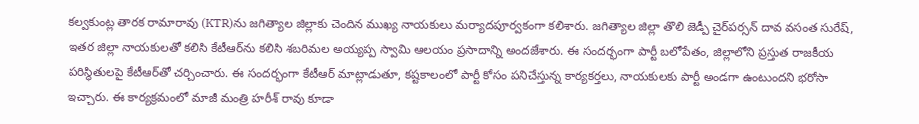కల్వకుంట్ల తారక రామారావు (KTR)ను జగిత్యాల జిల్లాకు చెందిన ముఖ్య నాయకులు మర్యాదపూర్వకంగా కలిశారు. జగిత్యాల జిల్లా తొలి జెడ్పీ చైర్‌పర్సన్ దావ వసంత సురేష్, ఇతర జిల్లా నాయకులతో కలిసి కేటీఆర్‌ను కలిసి శబరిమల అయ్యప్ప స్వామి ఆలయం ప్రసాదాన్ని అందజేశారు. ఈ సందర్భంగా పార్టీ బలోపేతం, జిల్లాలోని ప్రస్తుత రాజకీయ పరిస్థితులపై కేటీఆర్‌తో చర్చించారు. ఈ సందర్భంగా కేటీఆర్ మాట్లాడుతూ, కష్టకాలంలో పార్టీ కోసం పనిచేస్తున్న కార్యకర్తలు, నాయకులకు పార్టీ అండగా ఉంటుందని భరోసా ఇచ్చారు. ఈ కార్యక్రమంలో మాజీ మంత్రి హరీశ్ రావు కూడా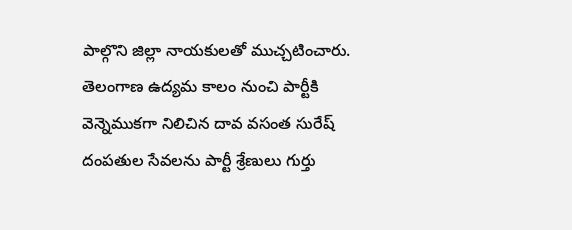పాల్గొని జిల్లా నాయకులతో ముచ్చటించారు. తెలంగాణ ఉద్యమ కాలం నుంచి పార్టీకి వెన్నెముకగా నిలిచిన దావ వసంత సురేష్ దంపతుల సేవలను పార్టీ శ్రేణులు గుర్తు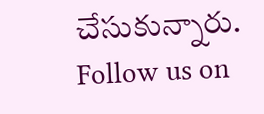చేసుకున్నారు. Follow us on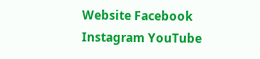Website Facebook Instagram YouTube